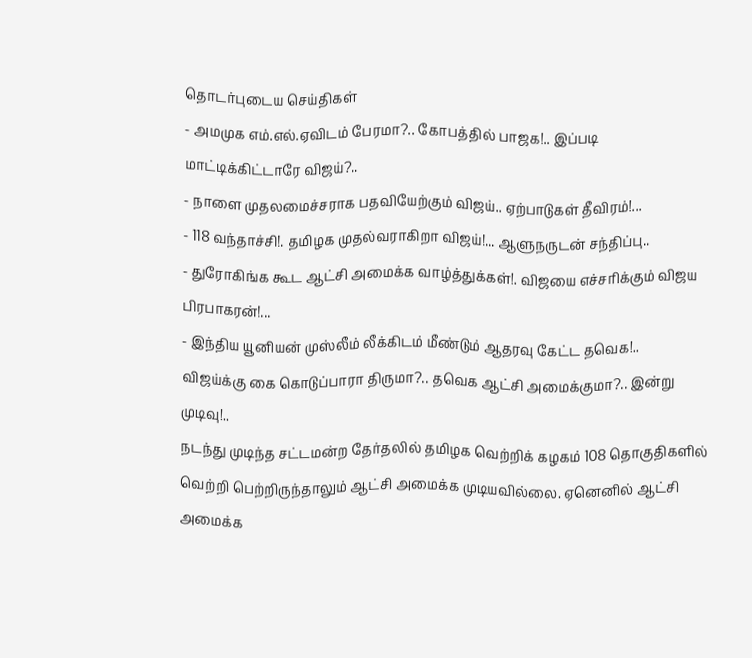தொடர்புடைய செய்திகள்
- அமமுக எம்.எல்.ஏவிடம் பேரமா?.. கோபத்தில் பாஜக!.. இப்படி மாட்டிக்கிட்டாரே விஜய்?..
- நாளை முதலமைச்சராக பதவியேற்கும் விஜய்.. ஏற்பாடுகள் தீவிரம்!...
- 118 வந்தாச்சி!. தமிழக முதல்வராகிறா விஜய்!... ஆளுநருடன் சந்திப்பு..
- துரோகிங்க கூட ஆட்சி அமைக்க வாழ்த்துக்கள்!. விஜயை எச்சரிக்கும் விஜய பிரபாகரன்!...
- இந்திய யூனியன் முஸ்லீம் லீக்கிடம் மீண்டும் ஆதரவு கேட்ட தவெக!..
விஜய்க்கு கை கொடுப்பாரா திருமா?.. தவெக ஆட்சி அமைக்குமா?.. இன்று முடிவு!..
நடந்து முடிந்த சட்டமன்ற தேர்தலில் தமிழக வெற்றிக் கழகம் 108 தொகுதிகளில் வெற்றி பெற்றிருந்தாலும் ஆட்சி அமைக்க முடியவில்லை. ஏனெனில் ஆட்சி அமைக்க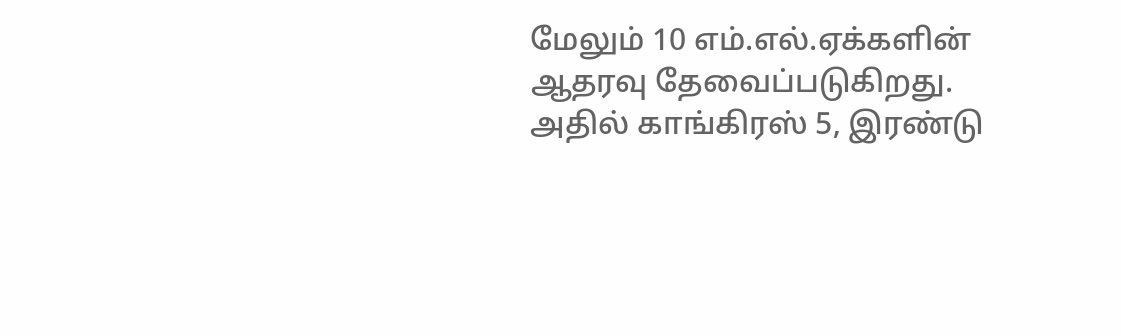மேலும் 10 எம்.எல்.ஏக்களின் ஆதரவு தேவைப்படுகிறது. அதில் காங்கிரஸ் 5, இரண்டு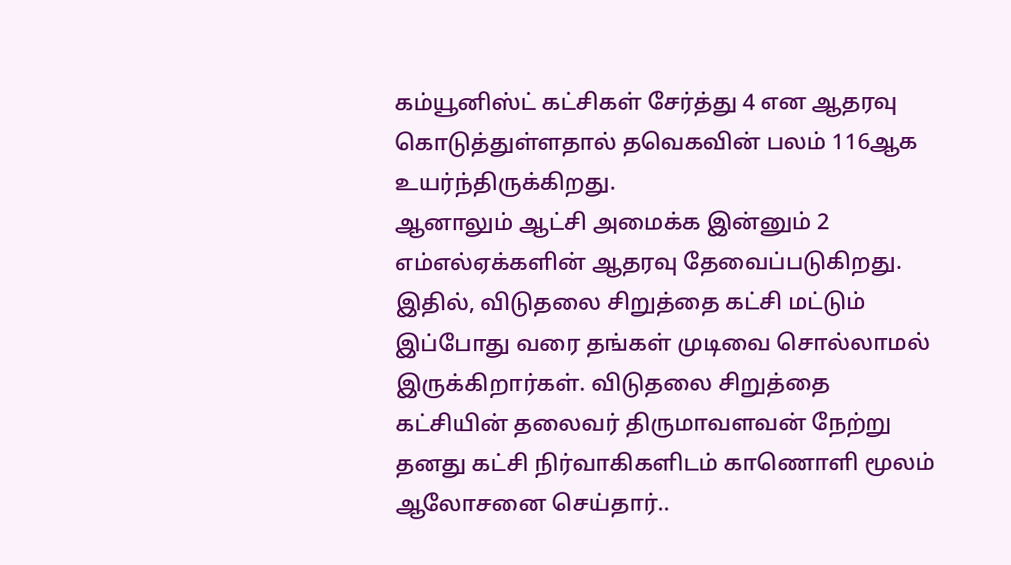கம்யூனிஸ்ட் கட்சிகள் சேர்த்து 4 என ஆதரவு கொடுத்துள்ளதால் தவெகவின் பலம் 116ஆக உயர்ந்திருக்கிறது.
ஆனாலும் ஆட்சி அமைக்க இன்னும் 2 எம்எல்ஏக்களின் ஆதரவு தேவைப்படுகிறது. இதில், விடுதலை சிறுத்தை கட்சி மட்டும் இப்போது வரை தங்கள் முடிவை சொல்லாமல் இருக்கிறார்கள். விடுதலை சிறுத்தை கட்சியின் தலைவர் திருமாவளவன் நேற்று தனது கட்சி நிர்வாகிகளிடம் காணொளி மூலம் ஆலோசனை செய்தார்..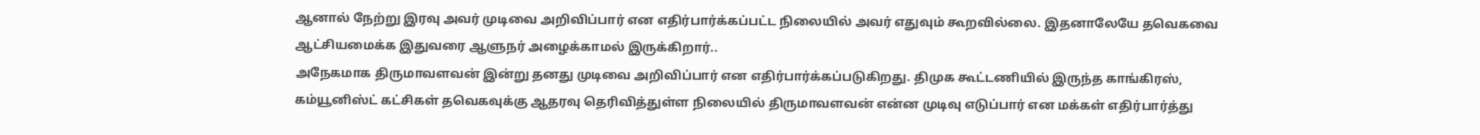ஆனால் நேற்று இரவு அவர் முடிவை அறிவிப்பார் என எதிர்பார்க்கப்பட்ட நிலையில் அவர் எதுவும் கூறவில்லை. இதனாலேயே தவெகவை ஆட்சியமைக்க இதுவரை ஆளுநர் அழைக்காமல் இருக்கிறார்..
அநேகமாக திருமாவளவன் இன்று தனது முடிவை அறிவிப்பார் என எதிர்பார்க்கப்படுகிறது. திமுக கூட்டணியில் இருந்த காங்கிரஸ், கம்யூனிஸ்ட் கட்சிகள் தவெகவுக்கு ஆதரவு தெரிவித்துள்ள நிலையில் திருமாவளவன் என்ன முடிவு எடுப்பார் என மக்கள் எதிர்பார்த்து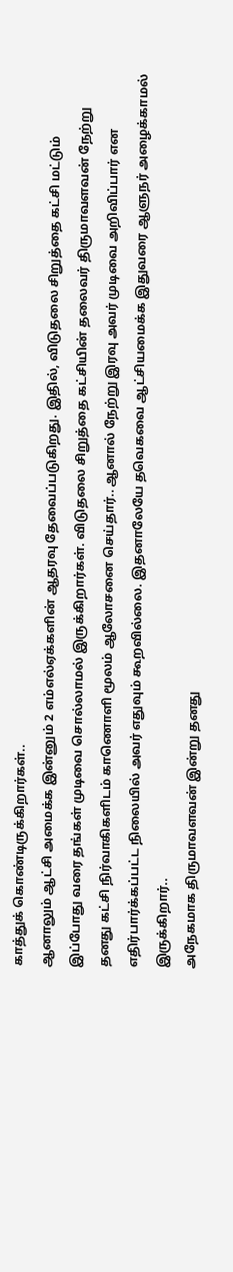காத்துக் கொண்டிருக்கிறார்கள்..
ஆனாலும் ஆட்சி அமைக்க இன்னும் 2 எம்எல்ஏக்களின் ஆதரவு தேவைப்படுகிறது. இதில், விடுதலை சிறுத்தை கட்சி மட்டும் இப்போது வரை தங்கள் முடிவை சொல்லாமல் இருக்கிறார்கள். விடுதலை சிறுத்தை கட்சியின் தலைவர் திருமாவளவன் நேற்று தனது கட்சி நிர்வாகிகளிடம் காணொளி மூலம் ஆலோசனை செய்தார்.. ஆனால் நேற்று இரவு அவர் முடிவை அறிவிப்பார் என எதிர்பார்க்கப்பட்ட நிலையில் அவர் எதுவும் கூறவில்லை. இதனாலேயே தவெகவை ஆட்சியமைக்க இதுவரை ஆளுநர் அழைக்காமல் இருக்கிறார்..
அநேகமாக திருமாவளவன் இன்று தனது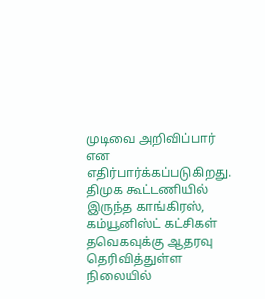முடிவை அறிவிப்பார் என எதிர்பார்க்கப்படுகிறது. திமுக கூட்டணியில் இருந்த காங்கிரஸ், கம்யூனிஸ்ட் கட்சிகள் தவெகவுக்கு ஆதரவு தெரிவித்துள்ள நிலையில்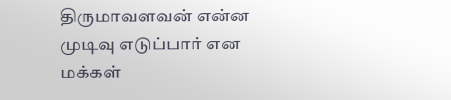திருமாவளவன் என்ன முடிவு எடுப்பார் என மக்கள்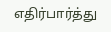எதிர்பார்த்து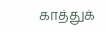காத்துக்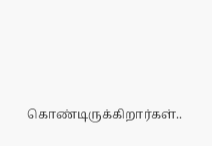கொண்டிருக்கிறார்கள்..